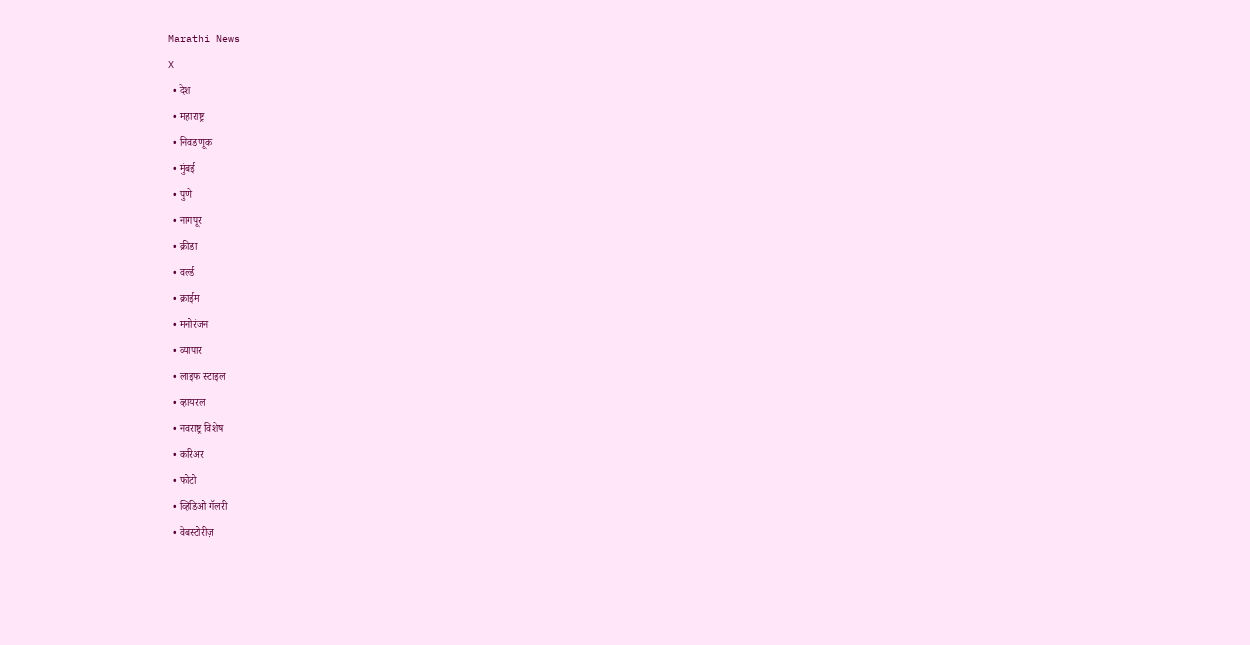Marathi News
X
  • देश
  • महाराष्ट्र
  • निवडणूक
  • मुंबई
  • पुणे
  • नागपूर
  • क्रीडा
  • वर्ल्ड
  • क्राईम
  • मनोरंजन
  • व्यापार
  • लाइफ स्टाइल
  • व्हायरल
  • नवराष्ट्र विशेष
  • करिअर
  • फोटो
  • व्हिडिओ गॅलरी
  • वेबस्टोरीज़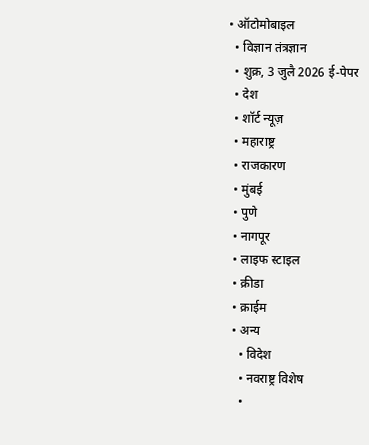• ऑटोमोबाइल
  • विज्ञान तंत्रज्ञान
  • शुक्र, 3 जुलै 2026 ई-पेपर
  • देश
  • शॉर्ट न्यूज़
  • महाराष्ट्र
  • राजकारण
  • मुंबई
  • पुणे
  • नागपूर
  • लाइफ स्टाइल
  • क्रीडा
  • क्राईम
  • अन्य
    • विदेश
    • नवराष्ट्र विशेष
    •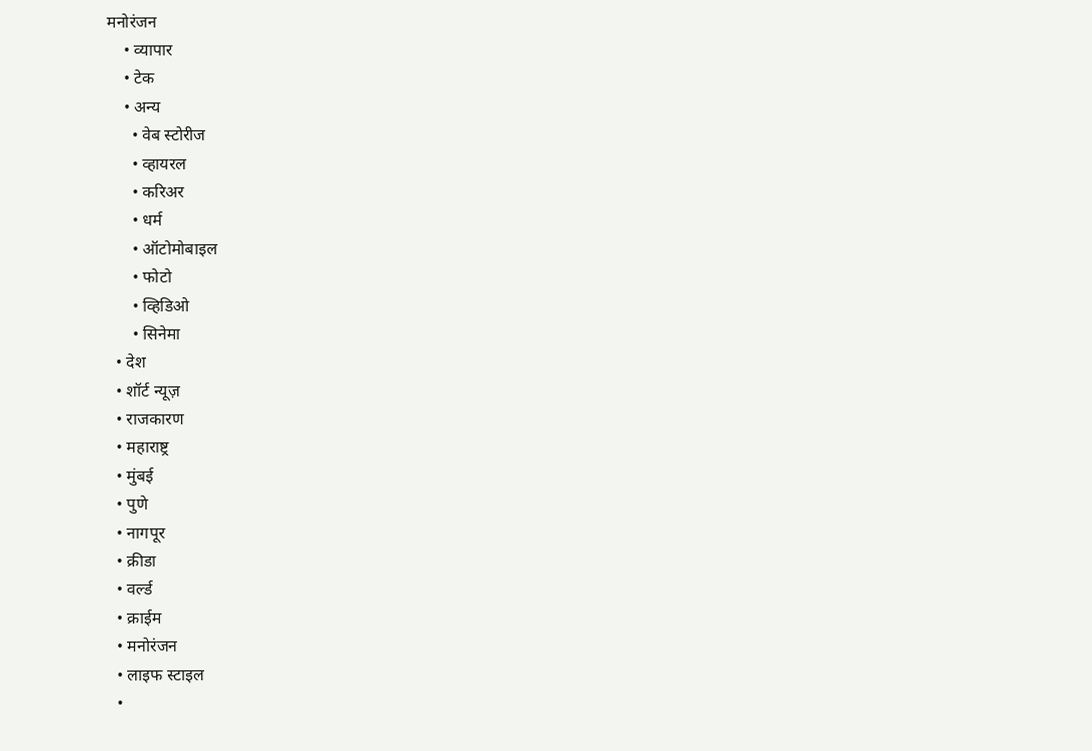मनोरंजन
    • व्यापार
    • टेक
    • अन्य
      • वेब स्टोरीज
      • व्हायरल
      • करिअर
      • धर्म
      • ऑटोमोबाइल
      • फोटो
      • व्हिडिओ
      • सिनेमा
  • देश
  • शॉर्ट न्यूज़
  • राजकारण
  • महाराष्ट्र
  • मुंबई
  • पुणे
  • नागपूर
  • क्रीडा
  • वर्ल्ड
  • क्राईम
  • मनोरंजन
  • लाइफ स्टाइल
  •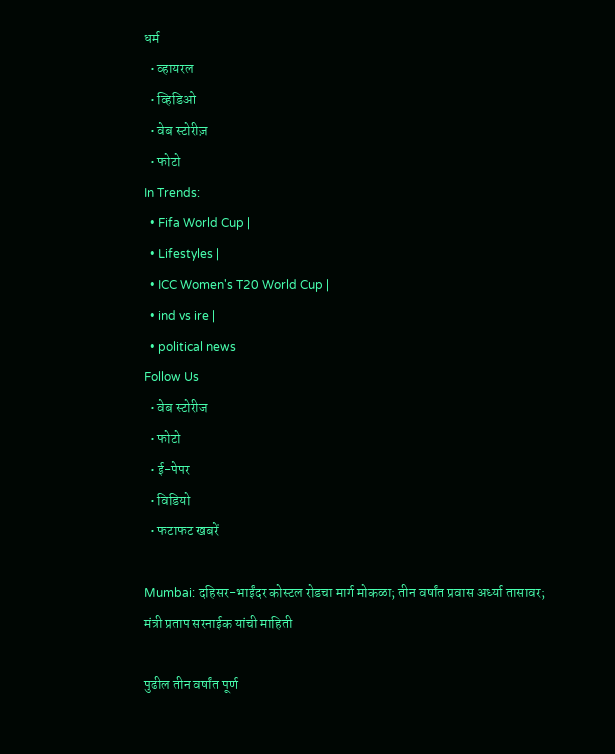धर्म
  • व्हायरल
  • व्हिडिओ
  • वेब स्टोरीज़
  • फोटो
In Trends:
  • Fifa World Cup |
  • Lifestyles |
  • ICC Women's T20 World Cup |
  • ind vs ire |
  • political news
Follow Us
  • वेब स्टोरीज
  • फोटो
  • ई-पेपर
  • विडियो
  • फटाफट खबरें

Mumbai: दहिसर-भाईंदर कोस्टल रोडचा मार्ग मोकळा; तीन वर्षांत प्रवास अर्ध्या तासावर; मंत्री प्रताप सरनाईक यांची माहिती

पुढील तीन वर्षांत पूर्ण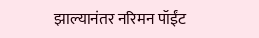झाल्यानंतर नरिमन पॉईंट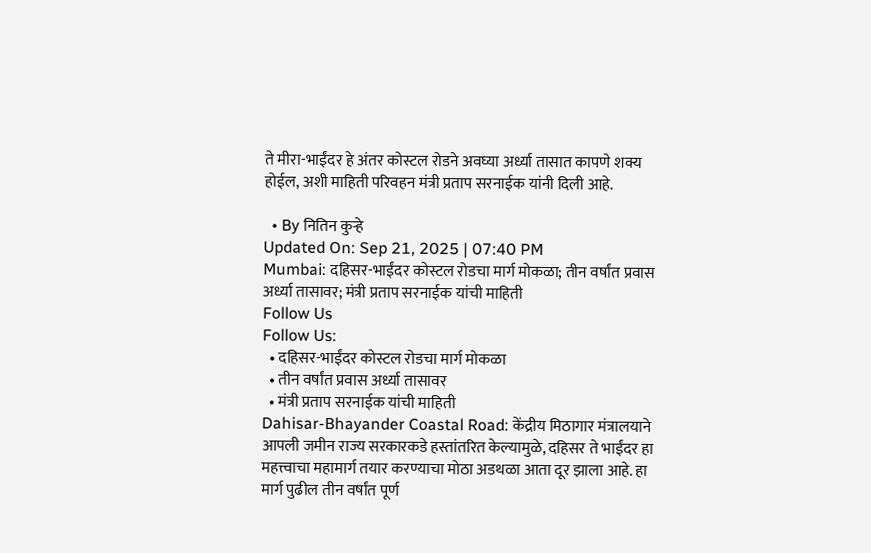ते मीरा-भाईंदर हे अंतर कोस्टल रोडने अवघ्या अर्ध्या तासात कापणे शक्य होईल, अशी माहिती परिवहन मंत्री प्रताप सरनाईक यांनी दिली आहे.

  • By नितिन कुऱ्हे
Updated On: Sep 21, 2025 | 07:40 PM
Mumbai: दहिसर-भाईंदर कोस्टल रोडचा मार्ग मोकळा; तीन वर्षांत प्रवास अर्ध्या तासावर; मंत्री प्रताप सरनाईक यांची माहिती
Follow Us
Follow Us:
  • दहिसर-भाईंदर कोस्टल रोडचा मार्ग मोकळा
  • तीन वर्षांत प्रवास अर्ध्या तासावर
  • मंत्री प्रताप सरनाईक यांची माहिती
Dahisar-Bhayander Coastal Road: केंद्रीय मिठागार मंत्रालयाने आपली जमीन राज्य सरकारकडे हस्तांतरित केल्यामुळे, दहिसर ते भाईंदर हा महत्त्वाचा महामार्ग तयार करण्याचा मोठा अडथळा आता दूर झाला आहे. हा मार्ग पुढील तीन वर्षांत पूर्ण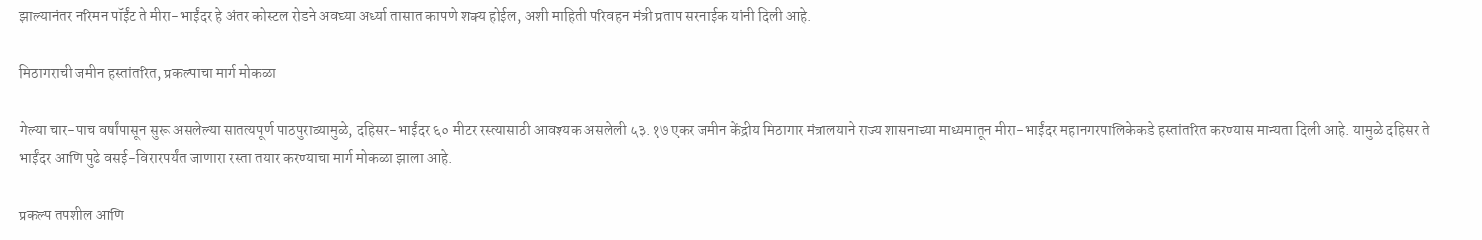झाल्यानंतर नरिमन पॉईंट ते मीरा-भाईंदर हे अंतर कोस्टल रोडने अवघ्या अर्ध्या तासात कापणे शक्य होईल, अशी माहिती परिवहन मंत्री प्रताप सरनाईक यांनी दिली आहे.

मिठागराची जमीन हस्तांतरित, प्रकल्पाचा मार्ग मोकळा

गेल्या चार-पाच वर्षांपासून सुरू असलेल्या सातत्यपूर्ण पाठपुराव्यामुळे, दहिसर-भाईंदर ६० मीटर रस्त्यासाठी आवश्यक असलेली ५३.१७ एकर जमीन केंद्रीय मिठागार मंत्रालयाने राज्य शासनाच्या माध्यमातून मीरा-भाईंदर महानगरपालिकेकडे हस्तांतरित करण्यास मान्यता दिली आहे. यामुळे दहिसर ते भाईंदर आणि पुढे वसई-विरारपर्यंत जाणारा रस्ता तयार करण्याचा मार्ग मोकळा झाला आहे.

प्रकल्प तपशील आणि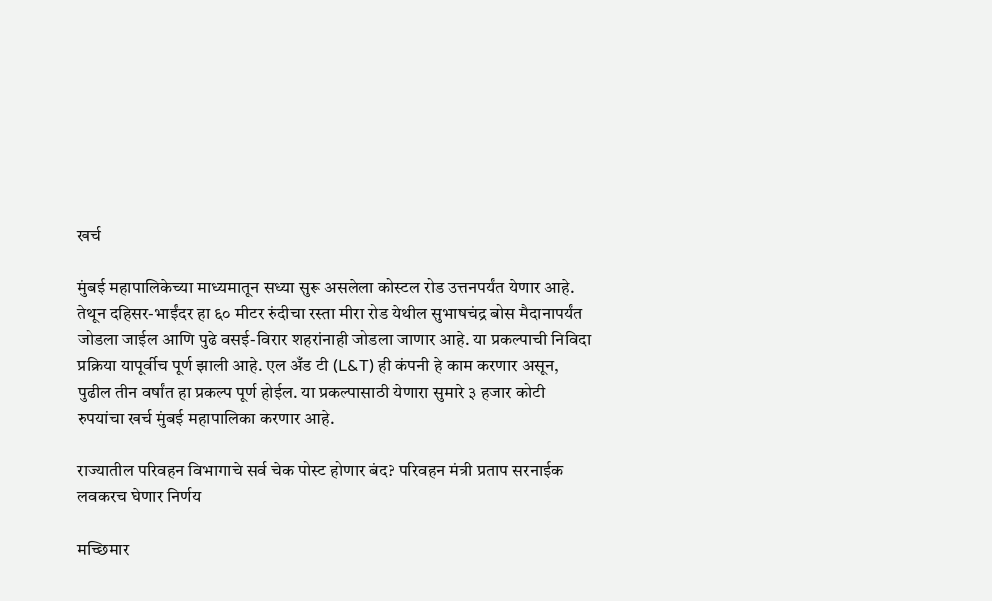खर्च

मुंबई महापालिकेच्या माध्यमातून सध्या सुरू असलेला कोस्टल रोड उत्तनपर्यंत येणार आहे. तेथून दहिसर-भाईंदर हा ६० मीटर रुंदीचा रस्ता मीरा रोड येथील सुभाषचंद्र बोस मैदानापर्यंत जोडला जाईल आणि पुढे वसई-विरार शहरांनाही जोडला जाणार आहे. या प्रकल्पाची निविदा प्रक्रिया यापूर्वीच पूर्ण झाली आहे. एल अँड टी (L&T) ही कंपनी हे काम करणार असून, पुढील तीन वर्षांत हा प्रकल्प पूर्ण होईल. या प्रकल्पासाठी येणारा सुमारे ३ हजार कोटी रुपयांचा खर्च मुंबई महापालिका करणार आहे.

राज्यातील परिवहन विभागाचे सर्व चेक पोस्ट होणार बंद? परिवहन मंत्री प्रताप सरनाईक लवकरच घेणार निर्णय

मच्छिमार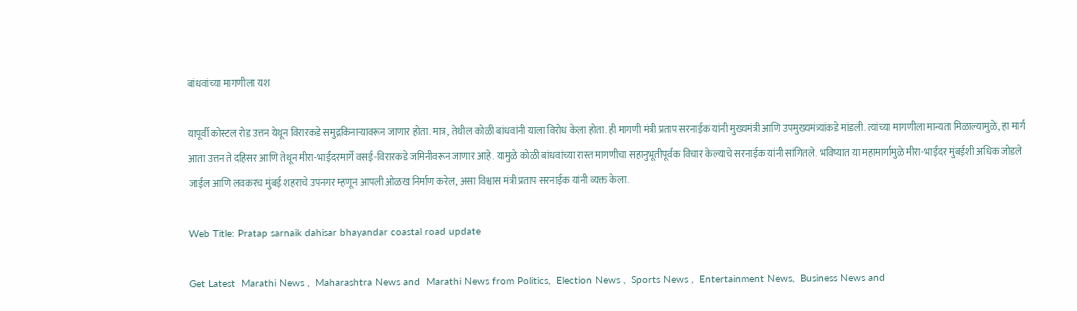बांधवांच्या मागणीला यश

यापूर्वी कोस्टल रोड उत्तन येथून विरारकडे समुद्रकिनाऱ्यावरून जाणार होता. मात्र, तेथील कोळी बांधवांनी याला विरोध केला होता. ही मागणी मंत्री प्रताप सरनाईक यांनी मुख्यमंत्री आणि उपमुख्यमंत्र्यांकडे मांडली. त्यांच्या मागणीला मान्यता मिळाल्यामुळे, हा मार्ग आता उत्तन ते दहिसर आणि तेथून मीरा-भाईंदरमार्गे वसई-विरारकडे जमिनीवरून जाणार आहे. यामुळे कोळी बांधवांच्या रास्त मागणीचा सहानुभूतीपूर्वक विचार केल्याचे सरनाईक यांनी सांगितले. भविष्यात या महामार्गामुळे मीरा-भाईंदर मुंबईशी अधिक जोडले जाईल आणि लवकरच मुंबई शहराचे उपनगर म्हणून आपली ओळख निर्माण करेल, असा विश्वास मंत्री प्रताप सरनाईक यांनी व्यक्त केला.

Web Title: Pratap sarnaik dahisar bhayandar coastal road update

Get Latest  Marathi News ,  Maharashtra News and  Marathi News from Politics,  Election News ,  Sports News ,  Entertainment News,  Business News and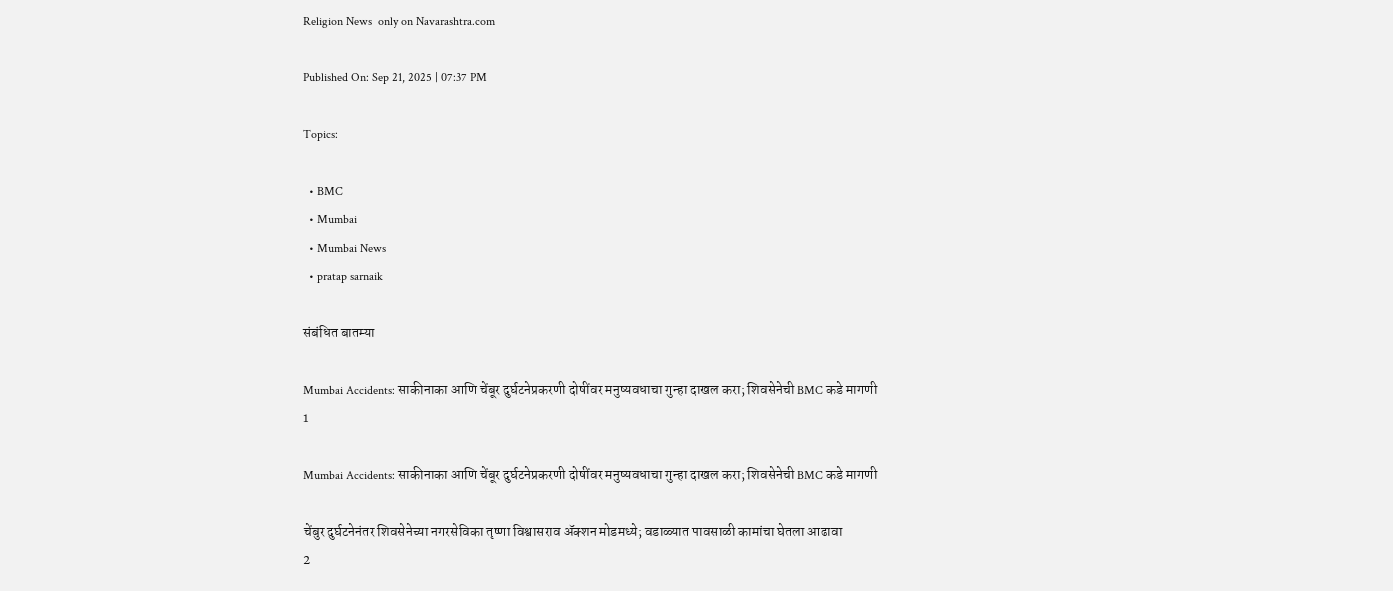Religion News  only on Navarashtra.com

Published On: Sep 21, 2025 | 07:37 PM

Topics:

  • BMC
  • Mumbai
  • Mumbai News
  • pratap sarnaik

संबंधित बातम्या

Mumbai Accidents: साकीनाका आणि चेंबूर दुर्घटनेप्रकरणी दोषींवर मनुष्यवधाचा गुन्हा दाखल करा; शिवसेनेची BMC कडे मागणी
1

Mumbai Accidents: साकीनाका आणि चेंबूर दुर्घटनेप्रकरणी दोषींवर मनुष्यवधाचा गुन्हा दाखल करा; शिवसेनेची BMC कडे मागणी

चेंबुर दुर्घटनेनंतर शिवसेनेच्या नगरसेविका तृष्णा विश्वासराव ॲक्शन मोडमध्ये; वडाळ्यात पावसाळी कामांचा घेतला आढावा
2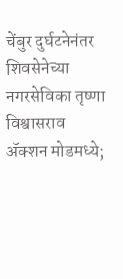चेंबुर दुर्घटनेनंतर शिवसेनेच्या नगरसेविका तृष्णा विश्वासराव ॲक्शन मोडमध्ये;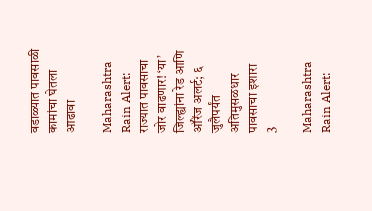वडाळ्यात पावसाळी कामांचा घेतला आढावा

Maharashtra Rain Alert: राज्यात पावसाचा जोर वाढणार! ‘या’ जिल्ह्यांना रेड आणि ऑरेंज अलर्ट; ६ जुलैपर्यंत अतिमुसळधार पावसाचा इशारा
3

Maharashtra Rain Alert: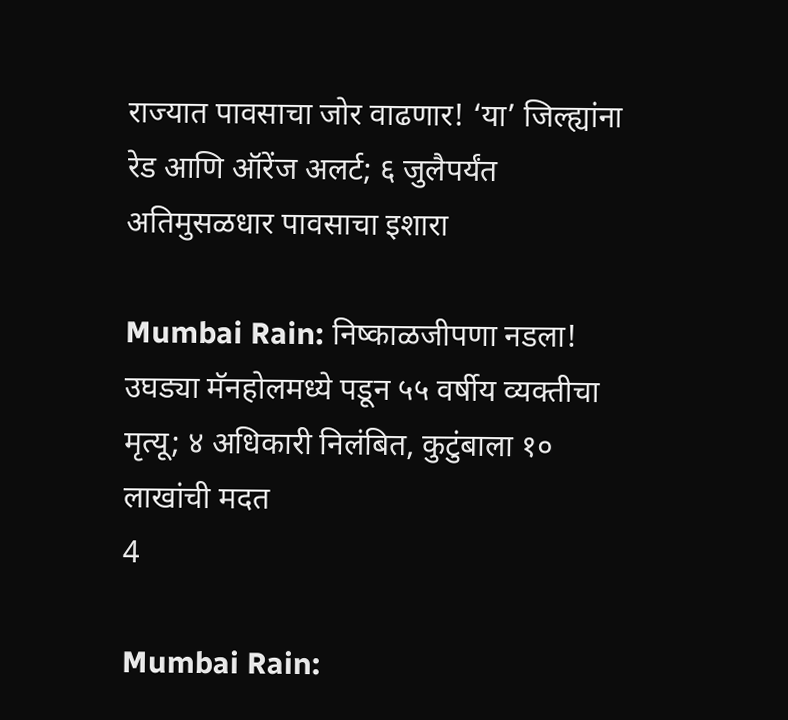राज्यात पावसाचा जोर वाढणार! ‘या’ जिल्ह्यांना रेड आणि ऑरेंज अलर्ट; ६ जुलैपर्यंत अतिमुसळधार पावसाचा इशारा

Mumbai Rain: निष्काळजीपणा नडला! उघड्या मॅनहोलमध्ये पडून ५५ वर्षीय व्यक्तीचा मृत्यू; ४ अधिकारी निलंबित, कुटुंबाला १० लाखांची मदत
4

Mumbai Rain: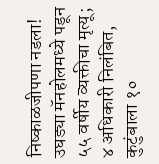निष्काळजीपणा नडला! उघड्या मॅनहोलमध्ये पडून ५५ वर्षीय व्यक्तीचा मृत्यू; ४ अधिकारी निलंबित, कुटुंबाला १०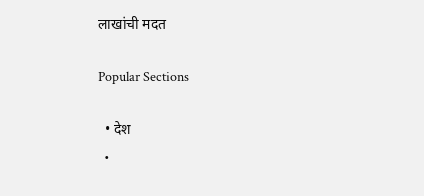लाखांची मदत

Popular Sections

  • देश
  •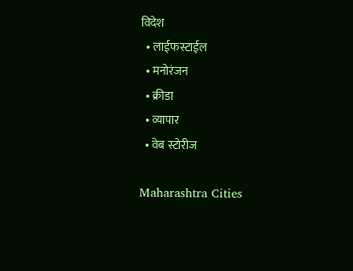विदेश
  • लाईफस्टाईल
  • मनोरंजन
  • क्रीडा
  • व्यापार
  • वेब स्टोरीज

Maharashtra Cities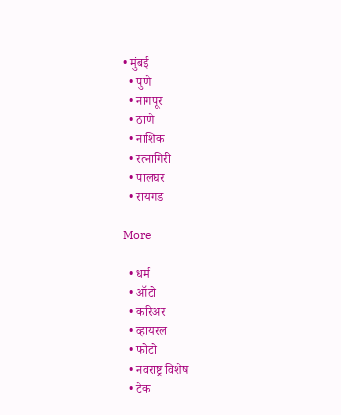• मुंबई
  • पुणे
  • नागपूर
  • ठाणे
  • नाशिक
  • रत्नागिरी
  • पालघर
  • रायगड

More

  • धर्म
  • ऑटो
  • करिअर
  • व्हायरल
  • फोटो
  • नवराष्ट्र विशेष
  • टेक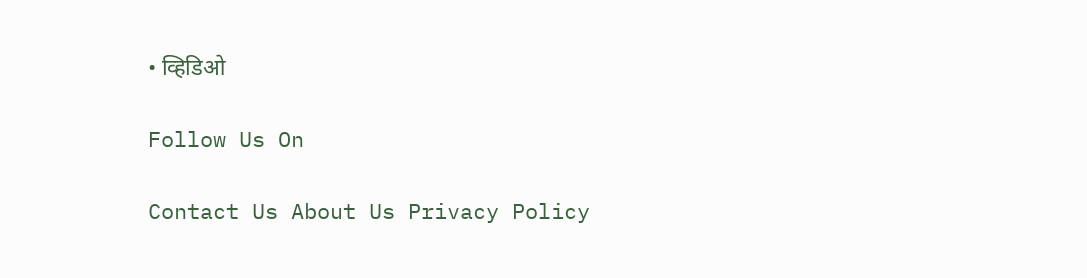• व्हिडिओ

Follow Us On

Contact Us About Us Privacy Policy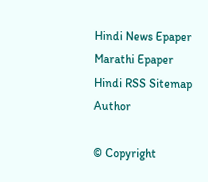Hindi News Epaper Marathi Epaper Hindi RSS Sitemap Author

© Copyright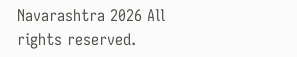Navarashtra 2026 All rights reserved.